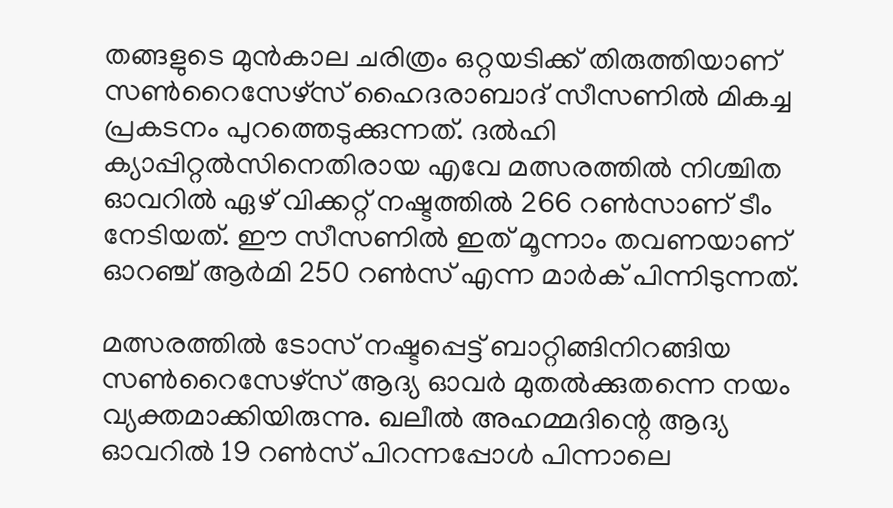തങ്ങളുടെ മുന്‍കാല ചരിത്രം ഒറ്റയടിക്ക് തിരുത്തിയാണ് സണ്‍റൈസേഴ്‌സ് ഹൈദരാബാദ് സീസണില്‍ മികച്ച പ്രകടനം പുറത്തെടുക്കുന്നത്. ദല്‍ഹി ക്യാപ്പിറ്റല്‍സിനെതിരായ എവേ മത്സരത്തില്‍ നിശ്ചിത ഓവറില്‍ ഏഴ് വിക്കറ്റ് നഷ്ടത്തില്‍ 266 റണ്‍സാണ് ടീം നേടിയത്. ഈ സീസണില്‍ ഇത് മൂന്നാം തവണയാണ് ഓറഞ്ച് ആര്‍മി 250 റണ്‍സ് എന്ന മാര്‍ക് പിന്നിടുന്നത്.

മത്സരത്തില്‍ ടോസ് നഷ്ടപ്പെട്ട് ബാറ്റിങ്ങിനിറങ്ങിയ സണ്‍റൈസേഴ്‌സ് ആദ്യ ഓവര്‍ മുതല്‍ക്കുതന്നെ നയം വ്യക്തമാക്കിയിരുന്നു. ഖലീല്‍ അഹമ്മദിന്റെ ആദ്യ ഓവറില്‍ 19 റണ്‍സ് പിറന്നപ്പോള്‍ പിന്നാലെ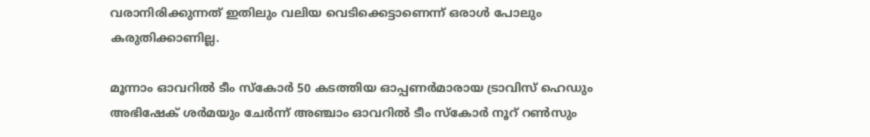വരാനിരിക്കുന്നത് ഇതിലും വലിയ വെടിക്കെട്ടാണെന്ന് ഒരാള്‍ പോലും കരുതിക്കാണില്ല.

മൂന്നാം ഓവറില്‍ ടീം സ്‌കോര്‍ 50 കടത്തിയ ഓപ്പണര്‍മാരായ ട്രാവിസ് ഹെഡും അഭിഷേക് ശര്‍മയും ചേര്‍ന്ന് അഞ്ചാം ഓവറില്‍ ടീം സ്‌കോര്‍ നൂറ് റണ്‍സും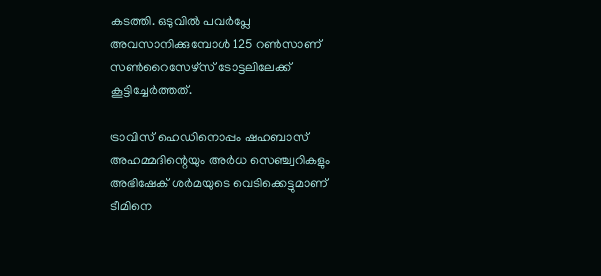കടത്തി. ഒടുവില്‍ പവര്‍പ്ലേ അവസാനിക്കുമ്പോള്‍ 125 റണ്‍സാണ് സണ്‍റൈസേഴ്‌സ് ടോട്ടലിലേക്ക് കൂട്ടിച്ചേര്‍ത്തത്.

ട്രാവിസ് ഹെഡിനൊപ്പം ഷഹബാസ് അഹമ്മദിന്റെയും അര്‍ധ സെഞ്ച്വറികളും അഭിഷേക് ശര്‍മയുടെ വെടിക്കെട്ടുമാണ് ടീമിനെ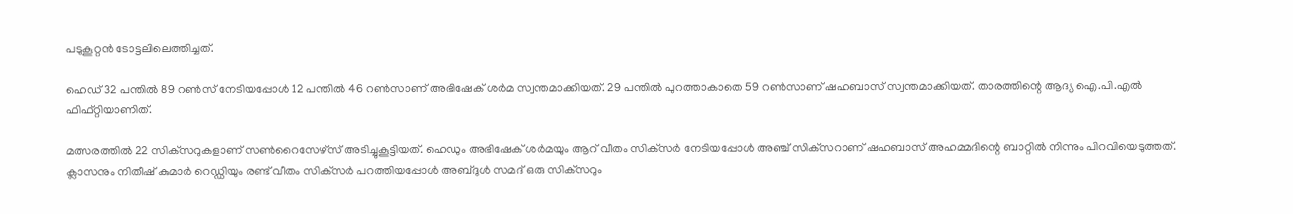പടുകൂറ്റന്‍ ടോട്ടലിലെത്തിച്ചത്.

ഹെഡ് 32 പന്തില്‍ 89 റണ്‍സ് നേടിയപ്പോള്‍ 12 പന്തില്‍ 46 റണ്‍സാണ് അഭിഷേക് ശര്‍മ സ്വന്തമാക്കിയത്. 29 പന്തില്‍ പുറത്താകാതെ 59 റണ്‍സാണ് ഷഹബാസ് സ്വന്തമാക്കിയത്. താരത്തിന്റെ ആദ്യ ഐ.പി.എല്‍ ഫിഫ്റ്റിയാണിത്.

മത്സരത്തില്‍ 22 സിക്‌സറുകളാണ് സണ്‍റൈസേഴ്‌സ് അടിച്ചുകൂട്ടിയത്. ഹെഡും അഭിഷേക് ശര്‍മയും ആറ് വീതം സിക്‌സര്‍ നേടിയപ്പോള്‍ അഞ്ച് സിക്‌സറാണ് ഷഹബാസ് അഹമ്മദിന്റെ ബാറ്റില്‍ നിന്നും പിറവിയെടുത്തത്. ക്ലാസനും നിതീഷ് കുമാര്‍ റെഡ്ഡിയും രണ്ട് വീതം സിക്‌സര്‍ പറത്തിയപ്പോള്‍ അബ്ദുള്‍ സമദ് ഒരു സിക്‌സറും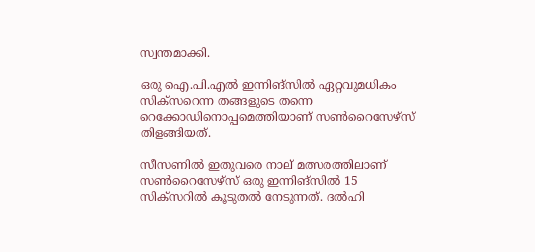സ്വന്തമാക്കി.

ഒരു ഐ.പി.എല്‍ ഇന്നിങ്‌സില്‍ ഏറ്റവുമധികം സിക്‌സറെന്ന തങ്ങളുടെ തന്നെ റെക്കോഡിനൊപ്പമെത്തിയാണ് സണ്‍റൈസേഴ്‌സ് തിളങ്ങിയത്.

സീസണില്‍ ഇതുവരെ നാല് മത്സരത്തിലാണ് സണ്‍റൈസേഴ്‌സ് ഒരു ഇന്നിങ്‌സില്‍ 15 സിക്‌സറില്‍ കൂടുതല്‍ നേടുന്നത്. ദല്‍ഹി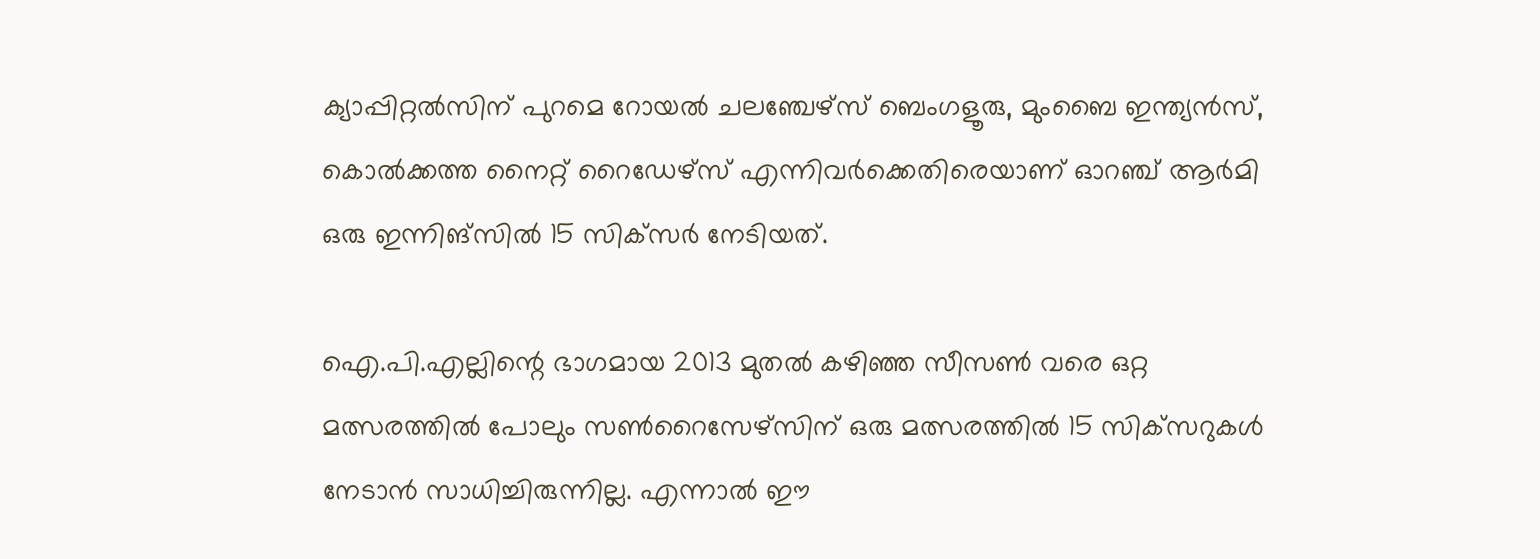ക്യാപ്പിറ്റല്‍സിന് പുറമെ റോയല്‍ ചലഞ്ചേഴ്‌സ് ബെംഗളൂരു, മുംബൈ ഇന്ത്യന്‍സ്, കൊല്‍ക്കത്ത നൈറ്റ് റൈഡേഴ്‌സ് എന്നിവര്‍ക്കെതിരെയാണ് ഓറഞ്ച് ആര്‍മി ഒരു ഇന്നിങ്‌സില്‍ 15 സിക്‌സര്‍ നേടിയത്.

ഐ.പി.എല്ലിന്റെ ഭാഗമായ 2013 മുതല്‍ കഴിഞ്ഞ സീസണ്‍ വരെ ഒറ്റ മത്സരത്തില്‍ പോലും സണ്‍റൈസേഴ്‌സിന് ഒരു മത്സരത്തില്‍ 15 സിക്‌സറുകള്‍ നേടാന്‍ സാധിച്ചിരുന്നില്ല. എന്നാല്‍ ഈ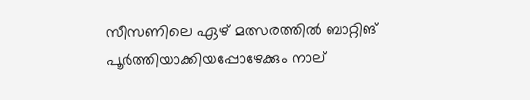സീസണിലെ ഏഴ് മത്സരത്തില്‍ ബാറ്റിങ് പൂര്‍ത്തിയാക്കിയപ്പോഴേക്കും നാല്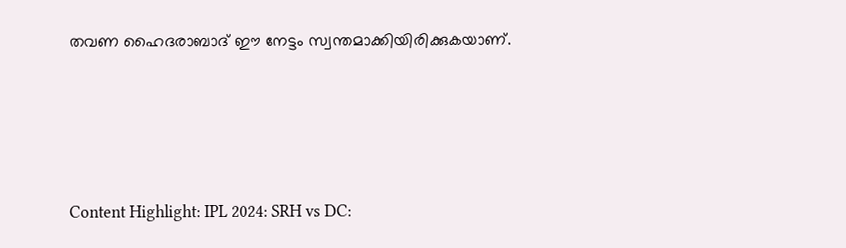തവണ ഹൈദരാബാദ് ഈ നേട്ടം സ്വന്തമാക്കിയിരിക്കുകയാണ്.





Content Highlight: IPL 2024: SRH vs DC: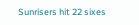Sunrisers hit 22 sixes